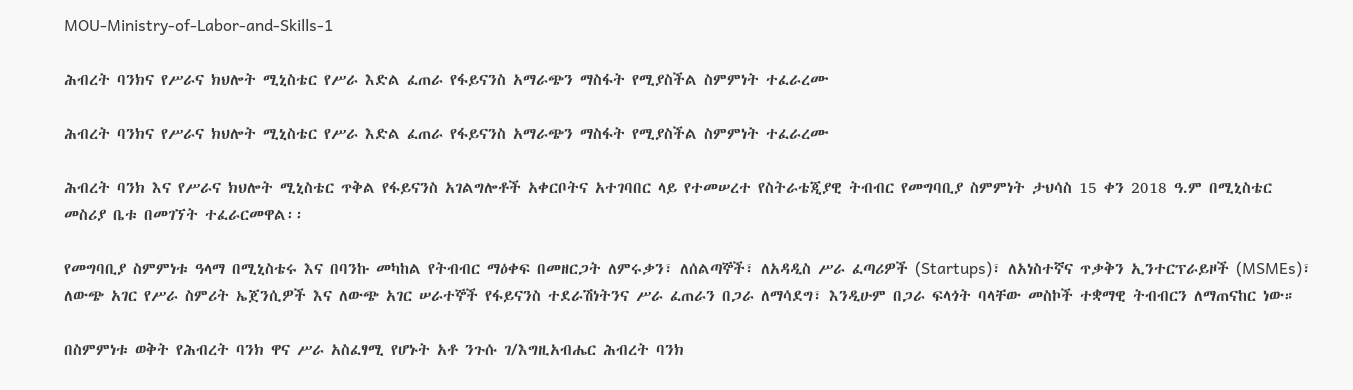MOU-Ministry-of-Labor-and-Skills-1

ሕብረት ባንክና የሥራና ክህሎት ሚኒስቴር የሥራ እድል ፈጠራ የፋይናንስ አማራጭን ማስፋት የሚያስችል ስምምነት ተፈራረሙ

ሕብረት ባንክና የሥራና ክህሎት ሚኒስቴር የሥራ እድል ፈጠራ የፋይናንስ አማራጭን ማስፋት የሚያስችል ስምምነት ተፈራረሙ

ሕብረት ባንክ እና የሥራና ክህሎት ሚኒስቴር ጥቅል የፋይናንስ አገልግሎቶች አቀርቦትና አተገባበር ላይ የተመሠረተ የስትራቴጂያዊ ትብብር የመግባቢያ ስምምነት ታህሳስ 15 ቀን 2018 ዓ.ም በሚኒስቴር መስሪያ ቤቱ በመገኘት ተፈራርመዋል፡፡

የመግባቢያ ስምምነቱ ዓላማ በሚኒስቴሩ እና በባንኩ መካከል የትብብር ማዕቀፍ በመዘርጋት ለምሩቃን፣ ለሰልጣኞች፣ ለአዳዲስ ሥራ ፈጣሪዎች (Startups)፣ ለአነስተኛና ጥቃቅን ኢንተርፕራይዞች (MSMEs)፣ ለውጭ አገር የሥራ ስምሪት ኤጀንሲዎች እና ለውጭ አገር ሠራተኞች የፋይናንስ ተደራሽነትንና ሥራ ፈጠራን በጋራ ለማሳደግ፣ እንዲሁም በጋራ ፍላጎት ባላቸው መስኮች ተቋማዊ ትብብርን ለማጠናከር ነው።

በስምምነቱ ወቅት የሕብረት ባንክ ዋና ሥራ አስፈፃሚ የሆኑት አቶ ንጉሱ ገ/እግዚአብሔር ሕብረት ባንክ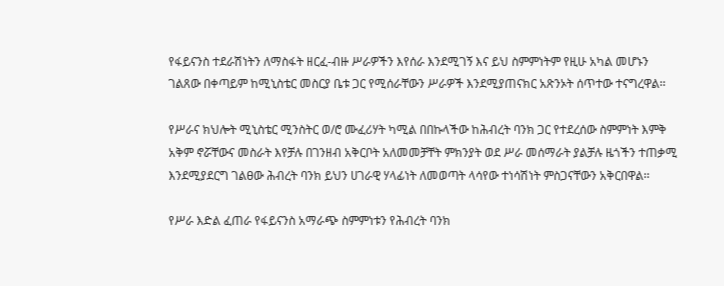የፋይናንስ ተደራሽነትን ለማስፋት ዘርፈ-ብዙ ሥራዎችን እየሰራ እንደሚገኝ እና ይህ ስምምነትም የዚሁ አካል መሆኑን ገልጸው በቀጣይም ከሚኒስቴር መስርያ ቤቱ ጋር የሚሰራቸውን ሥራዎች እንደሚያጠናክር አጽንኦት ሰጥተው ተናግረዋል፡፡

የሥራና ክህሎት ሚኒስቴር ሚንስትር ወ/ሮ ሙፈሪሃት ካሚል በበኩላችው ከሕብረት ባንክ ጋር የተደረሰው ስምምነት እምቅ አቅም ኖሯቸውና መስራት እየቻሉ በገንዘብ አቅርቦት አለመመቻቸት ምክንያት ወደ ሥራ መሰማራት ያልቻሉ ዜጎችን ተጠቃሚ እንደሚያደርግ ገልፀው ሕብረት ባንክ ይህን ሀገራዊ ሃላፊነት ለመወጣት ላሳየው ተነሳሽነት ምስጋናቸውን አቅርበዋል፡፡

የሥራ እድል ፈጠራ የፋይናንስ አማራጭ ስምምነቱን የሕብረት ባንክ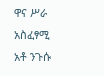ዋና ሥራ አስፈፃሚ አቶ ንጉሱ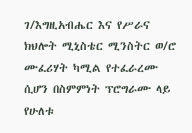ገ/እግዚአብሔር እና የሥራና ክህሎት ሚኒስቴር ሚንስትር ወ/ሮ ሙፈሪሃት ካሚል የተፈራረሙ ሲሆን በስምምነት ፕሮግራሙ ላይ የሁለቱ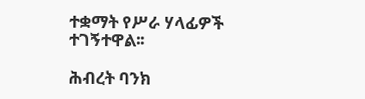ተቋማት የሥራ ሃላፊዎች ተገኝተዋል፡፡

ሕብረት ባንክ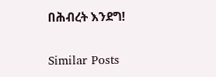በሕብረት እንደግ!

Similar Posts